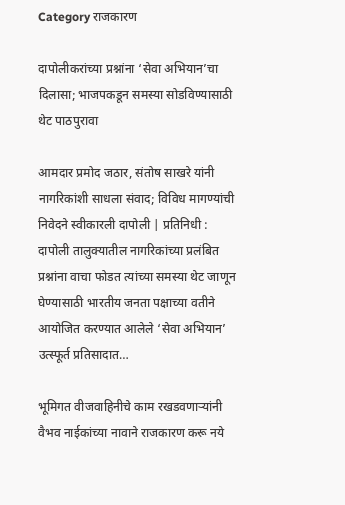Category राजकारण

दापोलीकरांच्या प्रश्नांना ‘सेवा अभियान’चा दिलासा; भाजपकडून समस्या सोडविण्यासाठी थेट पाठपुरावा

आमदार प्रमोद जठार, संतोष साखरे यांनी नागरिकांशी साधला संवाद; विविध मागण्यांची निवेदने स्वीकारली दापोली | प्रतिनिधी : दापोली तालुक्यातील नागरिकांच्या प्रलंबित प्रश्नांना वाचा फोडत त्यांच्या समस्या थेट जाणून घेण्यासाठी भारतीय जनता पक्षाच्या वतीने आयोजित करण्यात आलेले ‘सेवा अभियान’ उत्स्फूर्त प्रतिसादात…

भूमिगत वीजवाहिनीचे काम रखडवणाऱ्यांनी वैभव नाईकांच्या नावाने राजकारण करू नये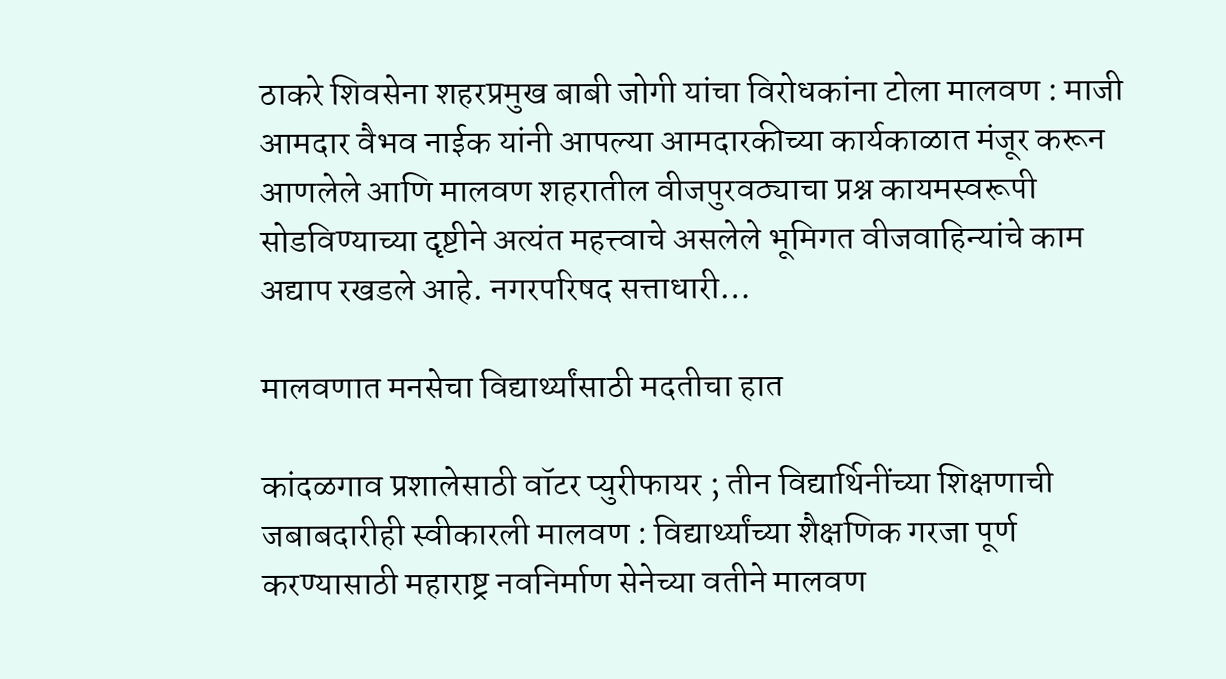ठाकरे शिवसेना शहरप्रमुख बाबी जोगी यांचा विरोधकांना टोला मालवण : माजी आमदार वैभव नाईक यांनी आपल्या आमदारकीच्या कार्यकाळात मंजूर करून आणलेले आणि मालवण शहरातील वीजपुरवठ्याचा प्रश्न कायमस्वरूपी सोडविण्याच्या दृष्टीने अत्यंत महत्त्वाचे असलेले भूमिगत वीजवाहिन्यांचे काम अद्याप रखडले आहे. नगरपरिषद सत्ताधारी…

मालवणात मनसेचा विद्यार्थ्यांसाठी मदतीचा हात

कांदळगाव प्रशालेसाठी वॉटर प्युरीफायर ; तीन विद्यार्थिनींच्या शिक्षणाची जबाबदारीही स्वीकारली मालवण : विद्यार्थ्यांच्या शैक्षणिक गरजा पूर्ण करण्यासाठी महाराष्ट्र नवनिर्माण सेनेच्या वतीने मालवण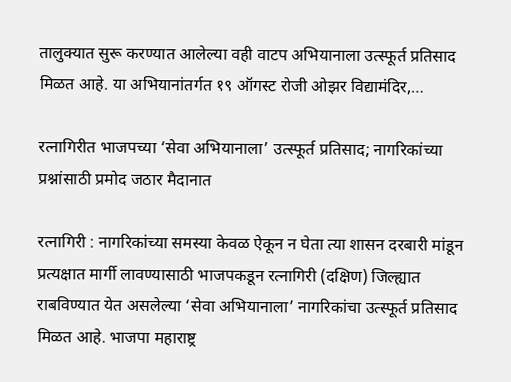तालुक्यात सुरू करण्यात आलेल्या वही वाटप अभियानाला उत्स्फूर्त प्रतिसाद मिळत आहे. या अभियानांतर्गत १९ ऑगस्ट रोजी ओझर विद्यामंदिर,…

रत्नागिरीत भाजपच्या ‘सेवा अभियानाला’ उत्स्फूर्त प्रतिसाद; नागरिकांच्या प्रश्नांसाठी प्रमोद जठार मैदानात

रत्नागिरी : नागरिकांच्या समस्या केवळ ऐकून न घेता त्या शासन दरबारी मांडून प्रत्यक्षात मार्गी लावण्यासाठी भाजपकडून रत्नागिरी (दक्षिण) जिल्ह्यात राबविण्यात येत असलेल्या ‘सेवा अभियानाला’ नागरिकांचा उत्स्फूर्त प्रतिसाद मिळत आहे. भाजपा महाराष्ट्र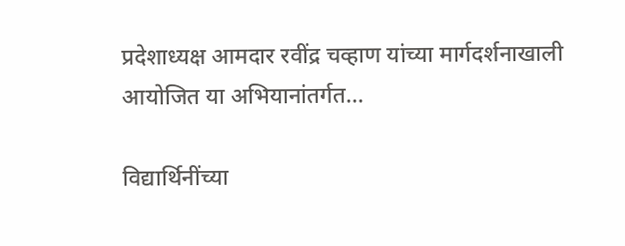प्रदेशाध्यक्ष आमदार रवींद्र चव्हाण यांच्या मार्गदर्शनाखाली आयोजित या अभियानांतर्गत…

विद्यार्थिनींच्या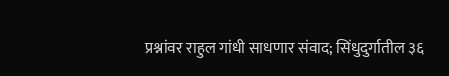प्रश्नांवर राहुल गांधी साधणार संवाद; सिंधुदुर्गातील ३६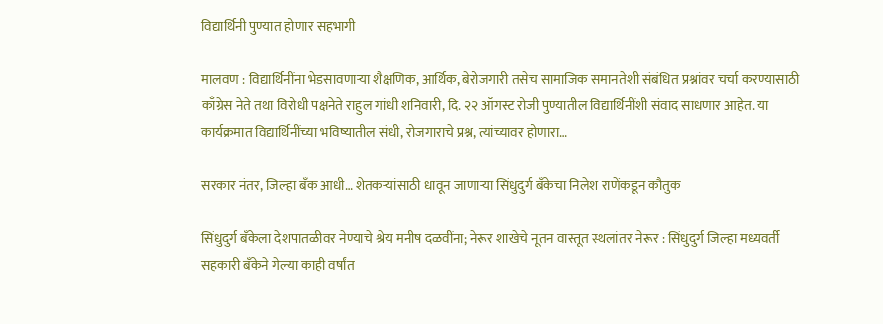विद्यार्थिनी पुण्यात होणार सहभागी

मालवण : विद्यार्थिनींना भेडसावणाऱ्या शैक्षणिक, आर्थिक, बेरोजगारी तसेच सामाजिक समानतेशी संबंधित प्रश्नांवर चर्चा करण्यासाठी काँग्रेस नेते तथा विरोधी पक्षनेते राहुल गांधी शनिवारी, दि. २२ ऑगस्ट रोजी पुण्यातील विद्यार्थिनींशी संवाद साधणार आहेत. या कार्यक्रमात विद्यार्थिनींच्या भविष्यातील संधी, रोजगाराचे प्रश्न, त्यांच्यावर होणारा…

सरकार नंतर, जिल्हा बँक आधी… शेतकऱ्यांसाठी धावून जाणाऱ्या सिंधुदुर्ग बँकेचा निलेश राणेंकडून कौतुक

सिंधुदुर्ग बँकेला देशपातळीवर नेण्याचे श्रेय मनीष दळवींना; नेरूर शाखेचे नूतन वास्तूत स्थलांतर नेरूर : सिंधुदुर्ग जिल्हा मध्यवर्ती सहकारी बँकेने गेल्या काही वर्षांत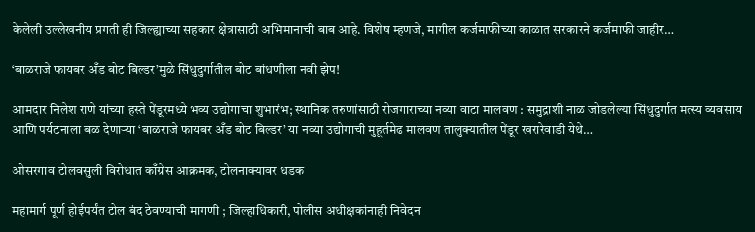केलेली उल्लेखनीय प्रगती ही जिल्ह्याच्या सहकार क्षेत्रासाठी अभिमानाची बाब आहे. विशेष म्हणजे, मागील कर्जमाफीच्या काळात सरकारने कर्जमाफी जाहीर…

‘बाळराजे फायबर अँड बोट बिल्डर’मुळे सिंधुदुर्गातील बोट बांधणीला नवी झेप!

आमदार निलेश राणे यांच्या हस्ते पेंडूरमध्ये भव्य उद्योगाचा शुभारंभ; स्थानिक तरुणांसाठी रोजगाराच्या नव्या वाटा मालवण : समुद्राशी नाळ जोडलेल्या सिंधुदुर्गात मत्स्य व्यवसाय आणि पर्यटनाला बळ देणाऱ्या ‘बाळराजे फायबर अँड बोट बिल्डर’ या नव्या उद्योगाची मुहूर्तमेढ मालवण तालुक्यातील पेंडूर खरारेवाडी येथे…

ओसरगाव टोलवसुली विरोधात काँग्रेस आक्रमक, टोलनाक्यावर धडक

महामार्ग पूर्ण होईपर्यंत टोल बंद ठेवण्याची मागणी ; जिल्हाधिकारी, पोलीस अधीक्षकांनाही निवेदन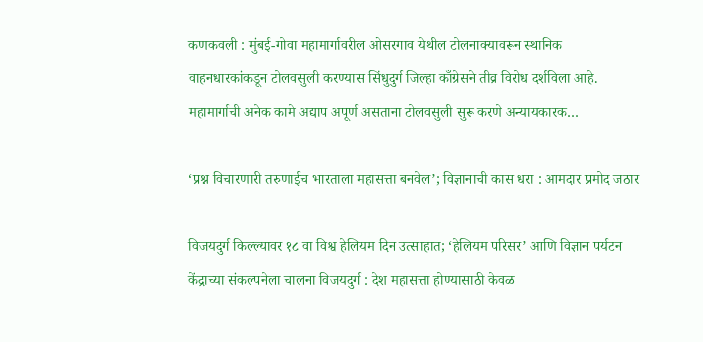कणकवली : मुंबई-गोवा महामार्गावरील ओसरगाव येथील टोलनाक्यावरून स्थानिक वाहनधारकांकडून टोलवसुली करण्यास सिंधुदुर्ग जिल्हा काँग्रेसने तीव्र विरोध दर्शविला आहे. महामार्गाची अनेक कामे अद्याप अपूर्ण असताना टोलवसुली सुरू करणे अन्यायकारक…

‘प्रश्न विचारणारी तरुणाईच भारताला महासत्ता बनवेल’; विज्ञानाची कास धरा : आमदार प्रमोद जठार

विजयदुर्ग किल्ल्यावर १८ वा विश्व हेलियम दिन उत्साहात; ‘हेलियम परिसर’ आणि विज्ञान पर्यटन केंद्राच्या संकल्पनेला चालना विजयदुर्ग : देश महासत्ता होण्यासाठी केवळ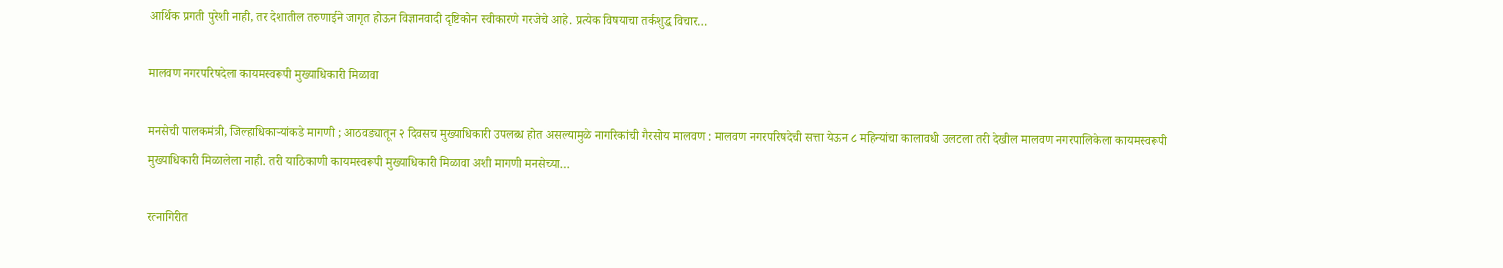आर्थिक प्रगती पुरेशी नाही, तर देशातील तरुणाईने जागृत होऊन विज्ञानवादी दृष्टिकोन स्वीकारणे गरजेचे आहे. प्रत्येक विषयाचा तर्कशुद्ध विचार…

मालवण नगरपरिषदेला कायमस्वरूपी मुख्याधिकारी मिळावा

मनसेची पालकमंत्री, जिल्हाधिकाऱ्यांकडे मागणी ; आठवड्यातून २ दिवसच मुख्याधिकारी उपलब्ध होत असल्यामुळे नागरिकांची गैरसोय मालवण : मालवण नगरपरिषदेची सत्ता येऊन ८ महिन्यांचा कालावधी उलटला तरी देखील मालवण नगरपालिकेला कायमस्वरूपी मुख्याधिकारी मिळालेला नाही. तरी याठिकाणी कायमस्वरूपी मुख्याधिकारी मिळावा अशी मागणी मनसेच्या…

रत्नागिरीत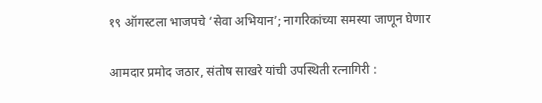१९ ऑगस्टला भाजपचे ‘सेवा अभियान’; नागरिकांच्या समस्या जाणून घेणार

आमदार प्रमोद जठार, संतोष साखरे यांची उपस्थिती रत्नागिरी :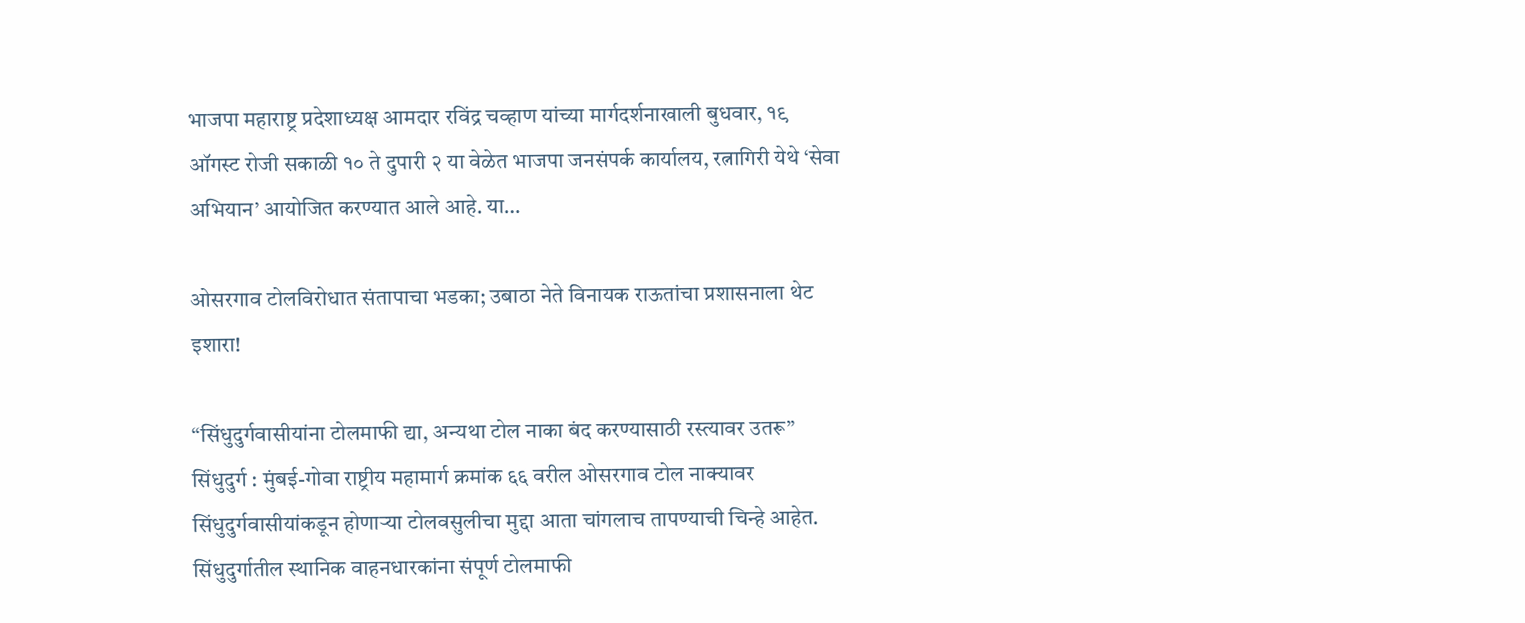भाजपा महाराष्ट्र प्रदेशाध्यक्ष आमदार रविंद्र चव्हाण यांच्या मार्गदर्शनाखाली बुधवार, १९ ऑगस्ट रोजी सकाळी १० ते दुपारी २ या वेळेत भाजपा जनसंपर्क कार्यालय, रत्नागिरी येथे ‘सेवा अभियान’ आयोजित करण्यात आले आहे. या…

ओसरगाव टोलविरोधात संतापाचा भडका; उबाठा नेते विनायक राऊतांचा प्रशासनाला थेट इशारा!

“सिंधुदुर्गवासीयांना टोलमाफी द्या, अन्यथा टोल नाका बंद करण्यासाठी रस्त्यावर उतरू” सिंधुदुर्ग : मुंबई-गोवा राष्ट्रीय महामार्ग क्रमांक ६६ वरील ओसरगाव टोल नाक्यावर सिंधुदुर्गवासीयांकडून होणाऱ्या टोलवसुलीचा मुद्दा आता चांगलाच तापण्याची चिन्हे आहेत. सिंधुदुर्गातील स्थानिक वाहनधारकांना संपूर्ण टोलमाफी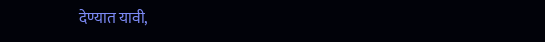देण्यात यावी,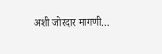अशी जोरदार मागणी…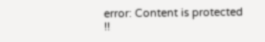error: Content is protected !!